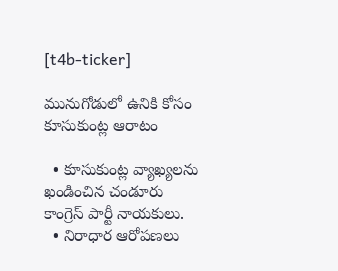[t4b-ticker]

మునుగోడులో ఉనికి కోసం కూసుకుంట్ల ఆరాటం

  • కూసుకుంట్ల వ్యాఖ్యలను ఖండించిన చండూరు కాంగ్రెస్ పార్టీ నాయకులు.
  • నిరాధార ఆరోపణలు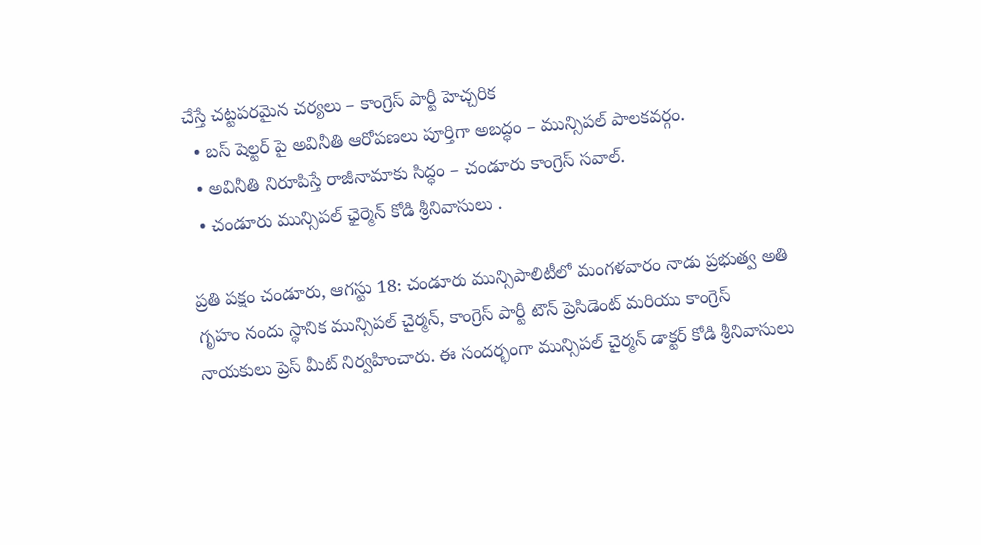చేస్తే చట్టపరమైన చర్యలు – కాంగ్రెస్ పార్టీ హెచ్చరిక
  • బస్ షెల్టర్ పై అవినీతి ఆరోపణలు పూర్తిగా అబద్ధం – మున్సిపల్ పాలకవర్గం.
  • అవినీతి నిరూపిస్తే రాజీనామాకు సిద్ధం – చండూరు కాంగ్రెస్ సవాల్.
  • చండూరు మున్సిపల్ ఛైర్మెన్ కోడి శ్రీనివాసులు .

ప్రతి పక్షం చండూరు, ఆగస్టు 18: చండూరు మున్సిపాలిటీలో మంగళవారం నాడు ప్రభుత్వ అతి గృహం నందు స్థానిక మున్సిపల్ చైర్మన్, కాంగ్రెస్ పార్టీ టౌన్ ప్రెసిడెంట్ మరియు కాంగ్రెస్ నాయకులు ప్రెస్ మీట్ నిర్వహించారు. ఈ సందర్భంగా మున్సిపల్ చైర్మన్ డాక్టర్ కోడి శ్రీనివాసులు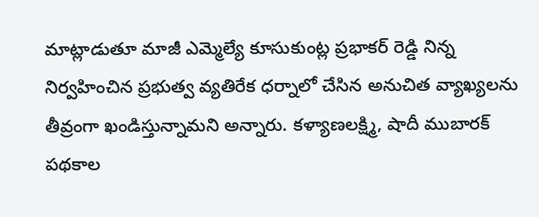మాట్లాడుతూ మాజీ ఎమ్మెల్యే కూసుకుంట్ల ప్రభాకర్ రెడ్డి నిన్న నిర్వహించిన ప్రభుత్వ వ్యతిరేక ధర్నాలో చేసిన అనుచిత వ్యాఖ్యలను తీవ్రంగా ఖండిస్తున్నామని అన్నారు. కళ్యాణలక్ష్మి, షాదీ ముబారక్ పథకాల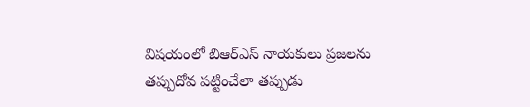విషయంలో బిఆర్ఎస్ నాయకులు ప్రజలను తప్పుదోవ పట్టించేలా తప్పుడు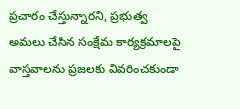ప్రచారం చేస్తున్నారని, ప్రభుత్వ అమలు చేసిన సంక్షేమ కార్యక్రమాలపై వాస్తవాలను ప్రజలకు వివరించకుండా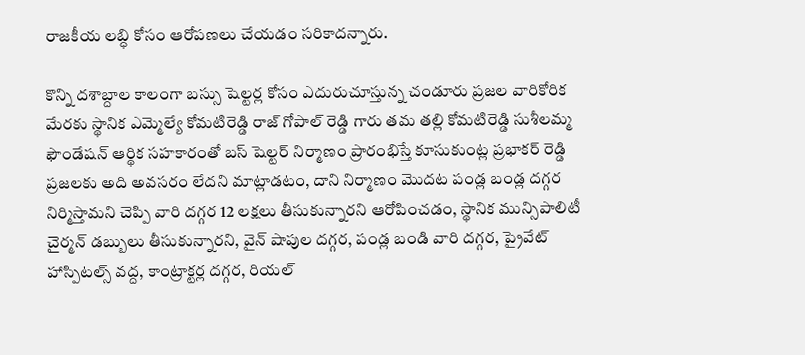రాజకీయ లబ్ధి కోసం ఆరోపణలు చేయడం సరికాదన్నారు.

కొన్ని దశాబ్దాల కాలంగా బస్సు షెల్టర్ల కోసం ఎదురుచూస్తున్న చండూరు ప్రజల వారికోరిక మేరకు స్థానిక ఎమ్మెల్యే కోమటిరెడ్డి రాజ్ గోపాల్ రెడ్డి గారు తమ తల్లి కోమటిరెడ్డి సుశీలమ్మ ఫౌండేషన్ ఆర్థిక సహకారంతో బస్ షెల్టర్ నిర్మాణం ప్రారంభిస్తే కూసుకుంట్ల ప్రభాకర్ రెడ్డి ప్రజలకు అది అవసరం లేదని మాట్లాడటం, దాని నిర్మాణం మొదట పండ్ల బండ్ల దగ్గర నిర్మిస్తామని చెప్పి వారి దగ్గర 12 లక్షలు తీసుకున్నారని ఆరోపించడం, స్థానిక మున్సిపాలిటీ చైర్మన్ డబ్బులు తీసుకున్నారని, వైన్ షాపుల దగ్గర, పండ్ల బండి వారి దగ్గర, ప్రైవేట్ హాస్పిటల్స్ వద్ద, కాంట్రాక్టర్ల దగ్గర, రియల్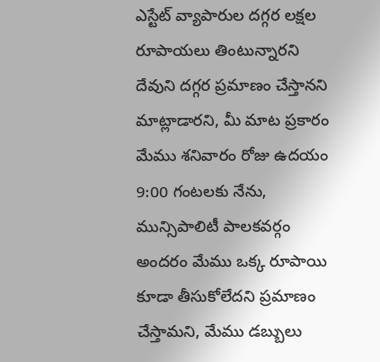ఎస్టేట్ వ్యాపారుల దగ్గర లక్షల రూపాయలు తింటున్నారని దేవుని దగ్గర ప్రమాణం చేస్తానని మాట్లాడారని, మీ మాట ప్రకారం మేము శనివారం రోజు ఉదయం 9:00 గంటలకు నేను, మున్సిపాలిటీ పాలకవర్గం అందరం మేము ఒక్క రూపాయి కూడా తీసుకోలేదని ప్రమాణం చేస్తామని, మేము డబ్బులు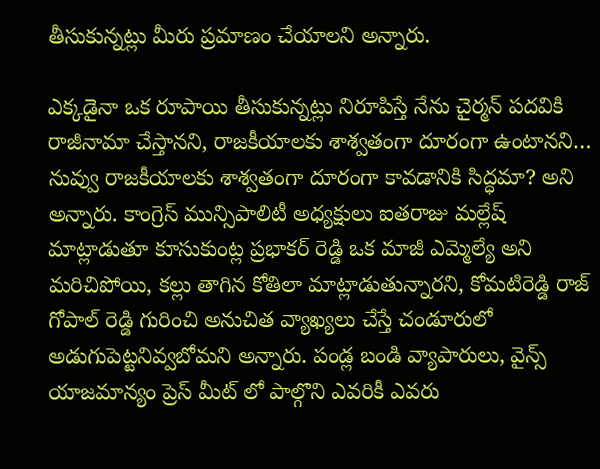తీసుకున్నట్లు మీరు ప్రమాణం చేయాలని అన్నారు.

ఎక్కడైనా ఒక రూపాయి తీసుకున్నట్లు నిరూపిస్తే నేను చైర్మన్ పదవికి రాజీనామా చేస్తానని, రాజకీయాలకు శాశ్వతంగా దూరంగా ఉంటానని… నువ్వు రాజకీయాలకు శాశ్వతంగా దూరంగా కావడానికి సిద్ధమా? అని అన్నారు. కాంగ్రెస్ మున్సిపాలిటీ అధ్యక్షులు ఐతరాజు మల్లేష్ మాట్లాడుతూ కూసుకుంట్ల ప్రభాకర్ రెడ్డి ఒక మాజీ ఎమ్మెల్యే అని మరిచిపోయి, కల్లు తాగిన కోతిలా మాట్లాడుతున్నారని, కోమటిరెడ్డి రాజ్ గోపాల్ రెడ్డి గురించి అనుచిత వ్యాఖ్యలు చేస్తే చండూరులో అడుగుపెట్టనివ్వబోమని అన్నారు. పండ్ల బండి వ్యాపారులు, వైన్స్ యాజమాన్యం ప్రెస్ మీట్ లో పాల్గొని ఎవరికీ ఎవరు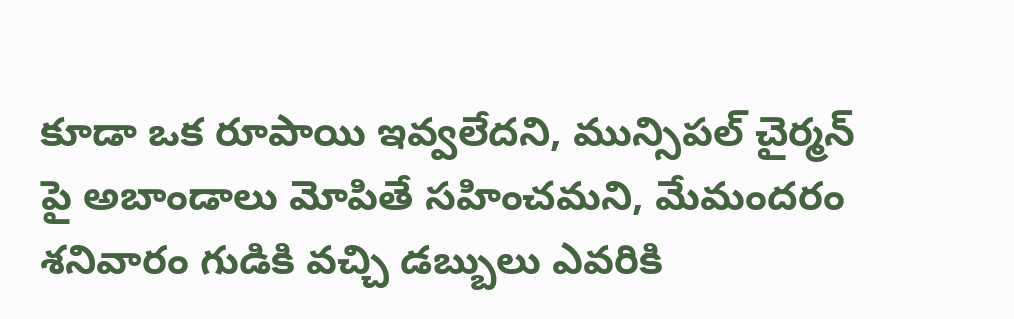కూడా ఒక రూపాయి ఇవ్వలేదని, మున్సిపల్ చైర్మన్ పై అబాండాలు మోపితే సహించమని, మేమందరం శనివారం గుడికి వచ్చి డబ్బులు ఎవరికి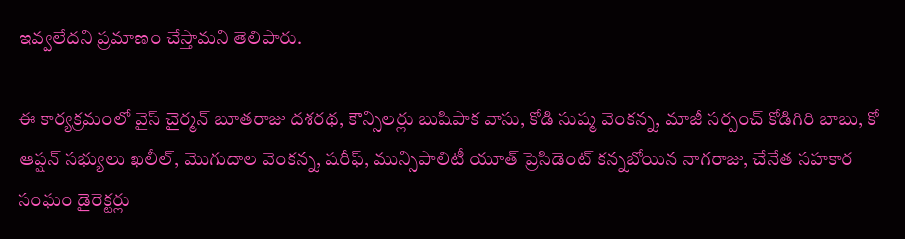ఇవ్వలేదని ప్రమాణం చేస్తామని తెలిపారు.

ఈ కార్యక్రమంలో వైస్ చైర్మన్ బూతరాజు దశరథ, కౌన్సిలర్లు బుషిపాక వాసు, కోడి సుష్మ వెంకన్న, మాజీ సర్పంచ్ కోడిగిరి బాబు, కో ఆప్షన్ సభ్యులు ఖలీల్, మొగుదాల వెంకన్న, షరీఫ్, మున్సిపాలిటీ యూత్ ప్రెసిడెంట్ కన్నబోయిన నాగరాజు, చేనేత సహకార సంఘం డైరెక్టర్లు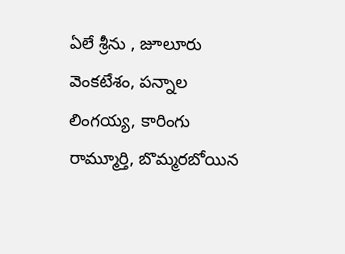ఏలే శ్రీను , జూలూరు వెంకటేశం, పన్నాల లింగయ్య, కారింగు రామ్మూర్తి, బొమ్మరబోయిన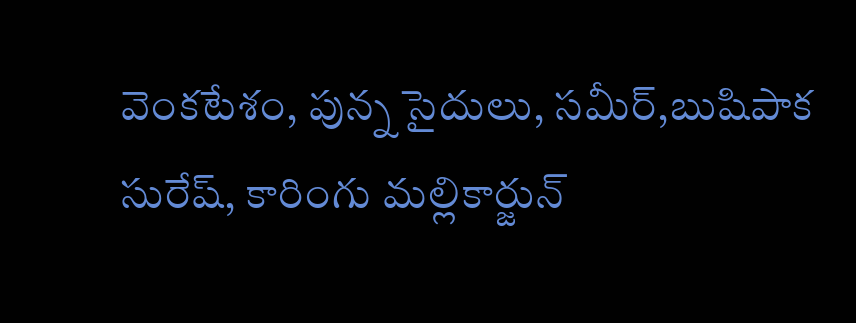వెంకటేశం, పున్న సైదులు, సమీర్,బుషిపాక సురేష్, కారింగు మల్లికార్జున్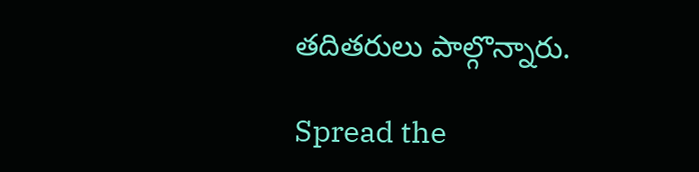తదితరులు పాల్గొన్నారు.

Spread the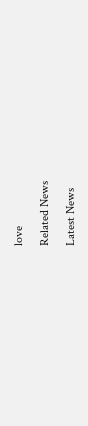love

Related News

Latest News